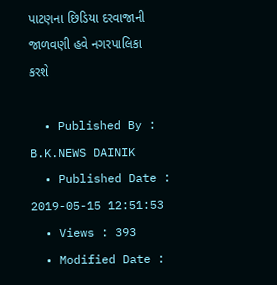પાટણના છિડિયા દરવાજાની જાળવણી હવે નગરપાલિકા કરશે

  • Published By : B.K.NEWS DAINIK
  • Published Date : 2019-05-15 12:51:53
  • Views : 393
  • Modified Date :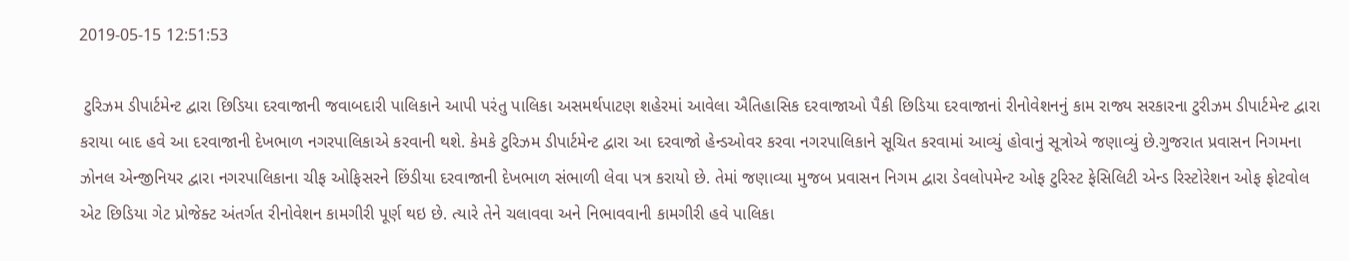2019-05-15 12:51:53

 ટુરિઝમ ડીપાર્ટમેન્ટ દ્વારા છિડિયા દરવાજાની જવાબદારી પાલિકાને આપી પરંતુ પાલિકા અસમર્થપાટણ શહેરમાં આવેલા ઐતિહાસિક દરવાજાઓ પૈકી છિડિયા દરવાજાનાં રીનોવેશનનું કામ રાજ્ય સરકારના ટુરીઝમ ડીપાર્ટમેન્ટ દ્વારા કરાયા બાદ હવે આ દરવાજાની દેખભાળ નગરપાલિકાએ કરવાની થશે. કેમકે ટુરિઝમ ડીપાર્ટમેન્ટ દ્વારા આ દરવાજો હેન્ડઓવર કરવા નગરપાલિકાને સૂચિત કરવામાં આવ્યું હોવાનું સૂત્રોએ જણાવ્યું છે.ગુજરાત પ્રવાસન નિગમના ઝોનલ એન્જીનિયર દ્વારા નગરપાલિકાના ચીફ ઓફિસરને છિંડીયા દરવાજાની દેખભાળ સંભાળી લેવા પત્ર કરાયો છે. તેમાં જણાવ્યા મુજબ પ્રવાસન નિગમ દ્વારા ડેવલોપમેન્ટ ઓફ ટુરિસ્ટ ફેસિલિટી એન્ડ રિસ્ટોરેશન ઓફ ફોટવોલ એટ છિડિયા ગેટ પ્રોજેક્ટ અંતર્ગત રીનોવેશન કામગીરી પૂર્ણ થઇ છે. ત્યારે તેને ચલાવવા અને નિભાવવાની કામગીરી હવે પાલિકા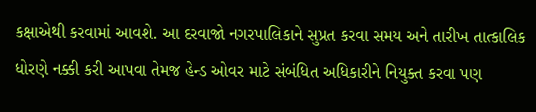કક્ષાએથી કરવામાં આવશે. આ દરવાજો નગરપાલિકાને સુપ્રત કરવા સમય અને તારીખ તાત્કાલિક ધોરણે નક્કી કરી આપવા તેમજ હેન્ડ ઓવર માટે સંબંધિત અધિકારીને નિયુક્ત કરવા પણ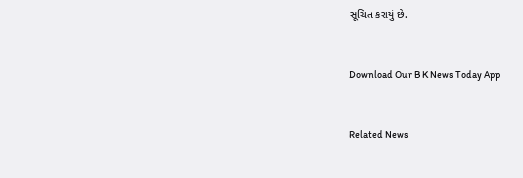સૂચિત કરાયું છે.



Download Our B K News Today App



Related News